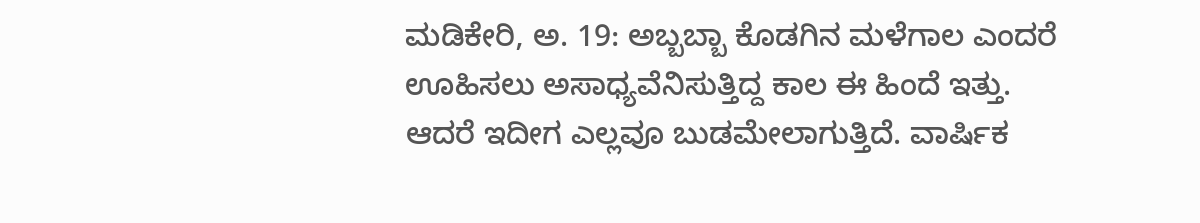ಮಡಿಕೇರಿ, ಅ. 19: ಅಬ್ಬಬ್ಬಾ ಕೊಡಗಿನ ಮಳೆಗಾಲ ಎಂದರೆ ಊಹಿಸಲು ಅಸಾಧ್ಯವೆನಿಸುತ್ತಿದ್ದ ಕಾಲ ಈ ಹಿಂದೆ ಇತ್ತು. ಆದರೆ ಇದೀಗ ಎಲ್ಲವೂ ಬುಡಮೇಲಾಗುತ್ತಿದೆ. ವಾರ್ಷಿಕ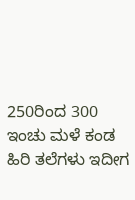250ರಿಂದ 300 ಇಂಚು ಮಳೆ ಕಂಡ ಹಿರಿ ತಲೆಗಳು ಇದೀಗ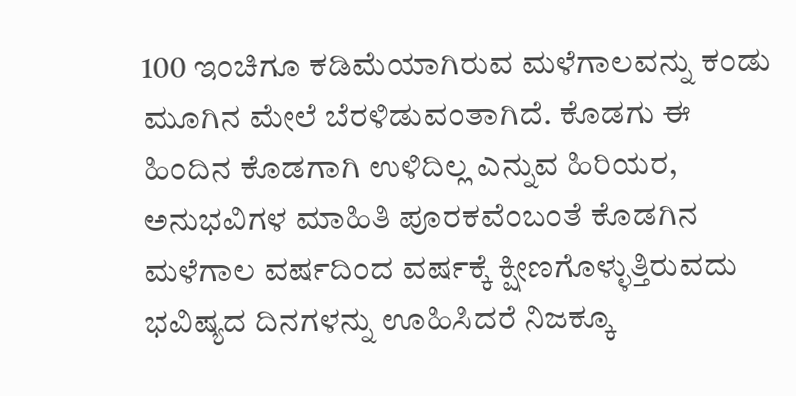100 ಇಂಚಿಗೂ ಕಡಿಮೆಯಾಗಿರುವ ಮಳೆಗಾಲವನ್ನು ಕಂಡು ಮೂಗಿನ ಮೇಲೆ ಬೆರಳಿಡುವಂತಾಗಿದೆ. ಕೊಡಗು ಈ ಹಿಂದಿನ ಕೊಡಗಾಗಿ ಉಳಿದಿಲ್ಲ ಎನ್ನುವ ಹಿರಿಯರ, ಅನುಭವಿಗಳ ಮಾಹಿತಿ ಪೂರಕವೆಂಬಂತೆ ಕೊಡಗಿನ ಮಳೆಗಾಲ ವರ್ಷದಿಂದ ವರ್ಷಕ್ಕೆ ಕ್ಷೀಣಗೊಳ್ಳುತ್ತಿರುವದು ಭವಿಷ್ಯದ ದಿನಗಳನ್ನು ಊಹಿಸಿದರೆ ನಿಜಕ್ಕೂ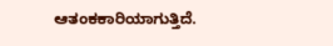ಆತಂಕಕಾರಿಯಾಗುತ್ತಿದೆ.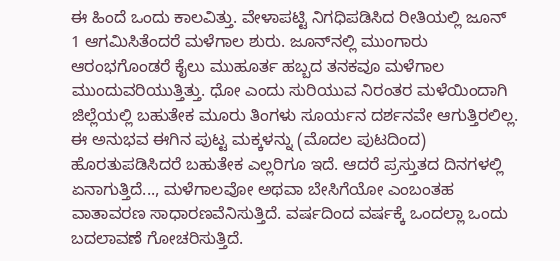ಈ ಹಿಂದೆ ಒಂದು ಕಾಲವಿತ್ತು. ವೇಳಾಪಟ್ಟಿ ನಿಗಧಿಪಡಿಸಿದ ರೀತಿಯಲ್ಲಿ ಜೂನ್ 1 ಆಗಮಿಸಿತೆಂದರೆ ಮಳೆಗಾಲ ಶುರು. ಜೂನ್‍ನಲ್ಲಿ ಮುಂಗಾರು ಆರಂಭಗೊಂಡರೆ ಕೈಲು ಮುಹೂರ್ತ ಹಬ್ಬದ ತನಕವೂ ಮಳೆಗಾಲ ಮುಂದುವರಿಯುತ್ತಿತ್ತು. ಧೋ ಎಂದು ಸುರಿಯುವ ನಿರಂತರ ಮಳೆಯಿಂದಾಗಿ ಜಿಲ್ಲೆಯಲ್ಲಿ ಬಹುತೇಕ ಮೂರು ತಿಂಗಳು ಸೂರ್ಯನ ದರ್ಶನವೇ ಆಗುತ್ತಿರಲಿಲ್ಲ. ಈ ಅನುಭವ ಈಗಿನ ಪುಟ್ಟ ಮಕ್ಕಳನ್ನು (ಮೊದಲ ಪುಟದಿಂದ) ಹೊರತುಪಡಿಸಿದರೆ ಬಹುತೇಕ ಎಲ್ಲರಿಗೂ ಇದೆ. ಆದರೆ ಪ್ರಸ್ತುತದ ದಿನಗಳಲ್ಲಿ ಏನಾಗುತ್ತಿದೆ..., ಮಳೆಗಾಲವೋ ಅಥವಾ ಬೇಸಿಗೆಯೋ ಎಂಬಂತಹ ವಾತಾವರಣ ಸಾಧಾರಣವೆನಿಸುತ್ತಿದೆ. ವರ್ಷದಿಂದ ವರ್ಷಕ್ಕೆ ಒಂದಲ್ಲಾ ಒಂದು ಬದಲಾವಣೆ ಗೋಚರಿಸುತ್ತಿದೆ.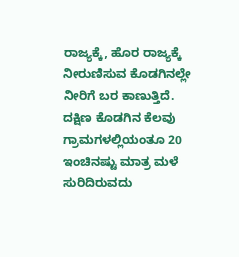ರಾಜ್ಯಕ್ಕೆ, ಹೊರ ರಾಜ್ಯಕ್ಕೆ ನೀರುಣಿಸುವ ಕೊಡಗಿನಲ್ಲೇ ನೀರಿಗೆ ಬರ ಕಾಣುತ್ತಿದೆ. ದಕ್ಷಿಣ ಕೊಡಗಿನ ಕೆಲವು ಗ್ರಾಮಗಳಲ್ಲಿಯಂತೂ 20 ಇಂಚಿನಷ್ಟು ಮಾತ್ರ ಮಳೆ ಸುರಿದಿರುವದು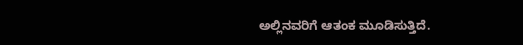ಅಲ್ಲಿನವರಿಗೆ ಆತಂಕ ಮೂಡಿಸುತ್ತಿದೆ.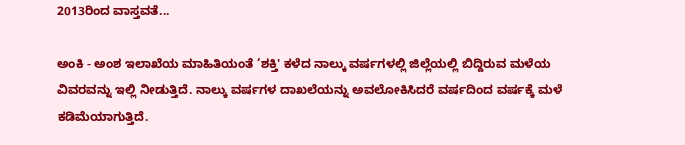2013ರಿಂದ ವಾಸ್ತವತೆ...

ಅಂಕಿ - ಅಂಶ ಇಲಾಖೆಯ ಮಾಹಿತಿಯಂತೆ ‘ಶಕ್ತಿ' ಕಳೆದ ನಾಲ್ಕು ವರ್ಷಗಳಲ್ಲಿ ಜಿಲ್ಲೆಯಲ್ಲಿ ಬಿದ್ದಿರುವ ಮಳೆಯ ವಿವರವನ್ನು ಇಲ್ಲಿ ನೀಡುತ್ತಿದೆ. ನಾಲ್ಕು ವರ್ಷಗಳ ದಾಖಲೆಯನ್ನು ಅವಲೋಕಿಸಿದರೆ ವರ್ಷದಿಂದ ವರ್ಷಕ್ಕೆ ಮಳೆ ಕಡಿಮೆಯಾಗುತ್ತಿದೆ.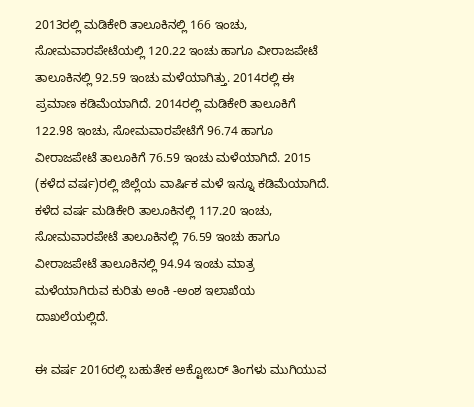2013ರಲ್ಲಿ ಮಡಿಕೇರಿ ತಾಲೂಕಿನಲ್ಲಿ 166 ಇಂಚು, ಸೋಮವಾರಪೇಟೆಯಲ್ಲಿ 120.22 ಇಂಚು ಹಾಗೂ ವೀರಾಜಪೇಟೆ ತಾಲೂಕಿನಲ್ಲಿ 92.59 ಇಂಚು ಮಳೆಯಾಗಿತ್ತು. 2014ರಲ್ಲಿ ಈ ಪ್ರಮಾಣ ಕಡಿಮೆಯಾಗಿದೆ. 2014ರಲ್ಲಿ ಮಡಿಕೇರಿ ತಾಲೂಕಿಗೆ 122.98 ಇಂಚು, ಸೋಮವಾರಪೇಟೆಗೆ 96.74 ಹಾಗೂ ವೀರಾಜಪೇಟೆ ತಾಲೂಕಿಗೆ 76.59 ಇಂಚು ಮಳೆಯಾಗಿದೆ. 2015 (ಕಳೆದ ವರ್ಷ)ರಲ್ಲಿ ಜಿಲ್ಲೆಯ ವಾರ್ಷಿಕ ಮಳೆ ಇನ್ನೂ ಕಡಿಮೆಯಾಗಿದೆ. ಕಳೆದ ವರ್ಷ ಮಡಿಕೇರಿ ತಾಲೂಕಿನಲ್ಲಿ 117.20 ಇಂಚು, ಸೋಮವಾರಪೇಟೆ ತಾಲೂಕಿನಲ್ಲಿ 76.59 ಇಂಚು ಹಾಗೂ ವೀರಾಜಪೇಟೆ ತಾಲೂಕಿನಲ್ಲಿ 94.94 ಇಂಚು ಮಾತ್ರ ಮಳೆಯಾಗಿರುವ ಕುರಿತು ಅಂಕಿ -ಅಂಶ ಇಲಾಖೆಯ ದಾಖಲೆಯಲ್ಲಿದೆ.

ಈ ವರ್ಷ 2016ರಲ್ಲಿ ಬಹುತೇಕ ಅಕ್ಟೋಬರ್ ತಿಂಗಳು ಮುಗಿಯುವ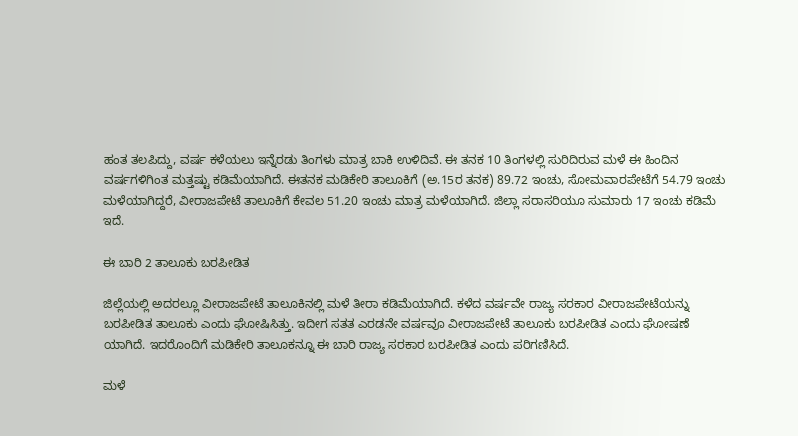ಹಂತ ತಲಪಿದ್ದು, ವರ್ಷ ಕಳೆಯಲು ಇನ್ನೆರಡು ತಿಂಗಳು ಮಾತ್ರ ಬಾಕಿ ಉಳಿದಿವೆ. ಈ ತನಕ 10 ತಿಂಗಳಲ್ಲಿ ಸುರಿದಿರುವ ಮಳೆ ಈ ಹಿಂದಿನ ವರ್ಷಗಳಿಗಿಂತ ಮತ್ತಷ್ಟು ಕಡಿಮೆಯಾಗಿದೆ. ಈತನಕ ಮಡಿಕೇರಿ ತಾಲೂಕಿಗೆ (ಅ.15ರ ತನಕ) 89.72 ಇಂಚು, ಸೋಮವಾರಪೇಟೆಗೆ 54.79 ಇಂಚು ಮಳೆಯಾಗಿದ್ದರೆ, ವೀರಾಜಪೇಟೆ ತಾಲೂಕಿಗೆ ಕೇವಲ 51.20 ಇಂಚು ಮಾತ್ರ ಮಳೆಯಾಗಿದೆ. ಜಿಲ್ಲಾ ಸರಾಸರಿಯೂ ಸುಮಾರು 17 ಇಂಚು ಕಡಿಮೆ ಇದೆ.

ಈ ಬಾರಿ 2 ತಾಲೂಕು ಬರಪೀಡಿತ

ಜಿಲ್ಲೆಯಲ್ಲಿ ಅದರಲ್ಲೂ ವೀರಾಜಪೇಟೆ ತಾಲೂಕಿನಲ್ಲಿ ಮಳೆ ತೀರಾ ಕಡಿಮೆಯಾಗಿದೆ. ಕಳೆದ ವರ್ಷವೇ ರಾಜ್ಯ ಸರಕಾರ ವೀರಾಜಪೇಟೆಯನ್ನು ಬರಪೀಡಿತ ತಾಲೂಕು ಎಂದು ಘೋಷಿಸಿತ್ತು. ಇದೀಗ ಸತತ ಎರಡನೇ ವರ್ಷವೂ ವೀರಾಜಪೇಟೆ ತಾಲೂಕು ಬರಪೀಡಿತ ಎಂದು ಘೋಷಣೆ ಯಾಗಿದೆ. ಇದರೊಂದಿಗೆ ಮಡಿಕೇರಿ ತಾಲೂಕನ್ನೂ ಈ ಬಾರಿ ರಾಜ್ಯ ಸರಕಾರ ಬರಪೀಡಿತ ಎಂದು ಪರಿಗಣಿಸಿದೆ.

ಮಳೆ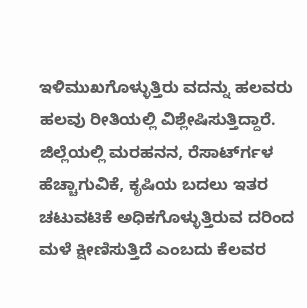ಇಳಿಮುಖಗೊಳ್ಳುತ್ತಿರು ವದನ್ನು ಹಲವರು ಹಲವು ರೀತಿಯಲ್ಲಿ ವಿಶ್ಲೇಷಿಸುತ್ತಿದ್ದಾರೆ. ಜಿಲ್ಲೆಯಲ್ಲಿ ಮರಹನನ, ರೆಸಾರ್ಟ್‍ಗಳ ಹೆಚ್ಚಾಗುವಿಕೆ, ಕೃಷಿಯ ಬದಲು ಇತರ ಚಟುವಟಿಕೆ ಅಧಿಕಗೊಳ್ಳುತ್ತಿರುವ ದರಿಂದ ಮಳೆ ಕ್ಷೀಣಿಸುತ್ತಿದೆ ಎಂಬದು ಕೆಲವರ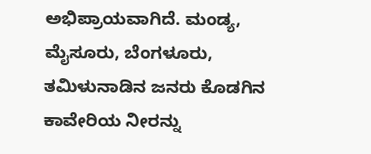ಅಭಿಪ್ರಾಯವಾಗಿದೆ. ಮಂಡ್ಯ, ಮೈಸೂರು, ಬೆಂಗಳೂರು, ತಮಿಳುನಾಡಿನ ಜನರು ಕೊಡಗಿನ ಕಾವೇರಿಯ ನೀರನ್ನು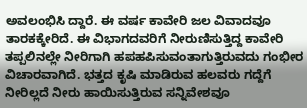ಅವಲಂಭಿಸಿ ದ್ದಾರೆ. ಈ ವರ್ಷ ಕಾವೇರಿ ಜಲ ವಿವಾದವೂ ತಾರಕಕ್ಕೇರಿದೆ. ಈ ವಿಭಾಗದವರಿಗೆ ನೀರುಣಿಸುತ್ತಿದ್ದ ಕಾವೇರಿ ತಪ್ಪಲಿನಲ್ಲೇ ನೀರಿಗಾಗಿ ಹಪಹಪಿಸುವಂತಾಗುತ್ತಿರುವದು ಗಂಭೀರ ವಿಚಾರವಾಗಿದೆ. ಭತ್ತದ ಕೃಷಿ ಮಾಡಿರುವ ಹಲವರು ಗದ್ದೆಗೆ ನೀರಿಲ್ಲದೆ ನೀರು ಹಾಯಿಸುತ್ತಿರುವ ಸನ್ನಿವೇಶವೂ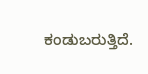ಕಂಡುಬರುತ್ತಿದೆ.